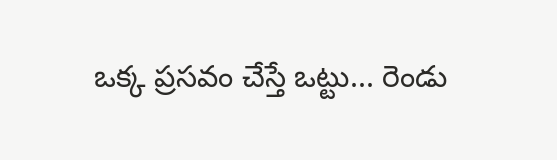ఒక్క ప్రసవం చేస్తే ఒట్టు... రెండు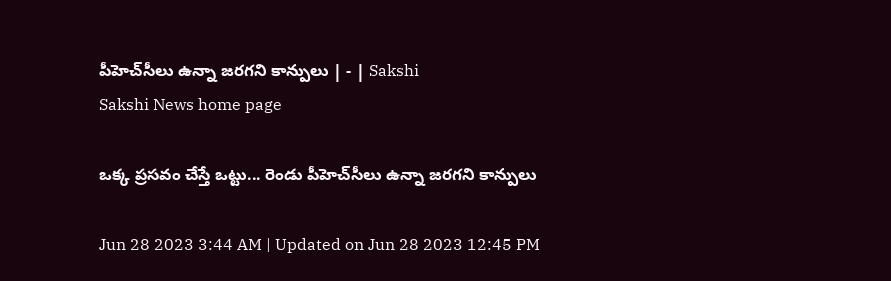పీహెచ్‌సీలు ఉన్నా జరగని కాన్పులు | - | Sakshi
Sakshi News home page

ఒక్క ప్రసవం చేస్తే ఒట్టు... రెండు పీహెచ్‌సీలు ఉన్నా జరగని కాన్పులు

Jun 28 2023 3:44 AM | Updated on Jun 28 2023 12:45 PM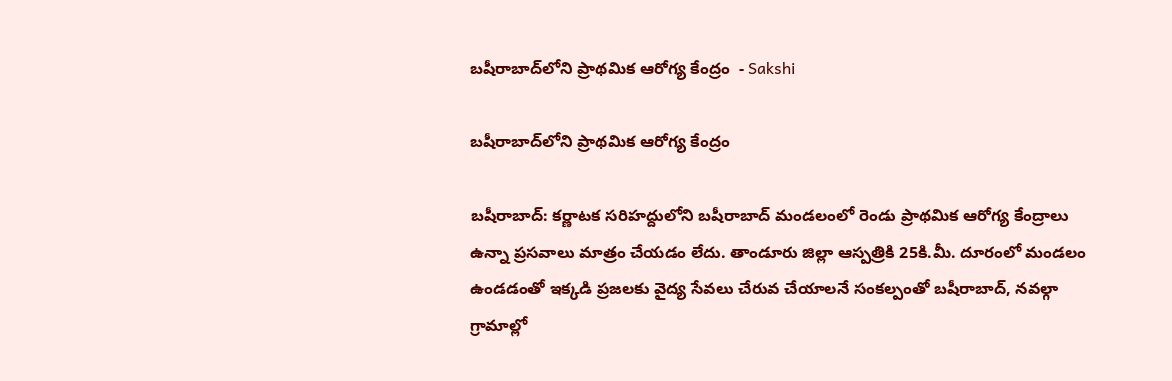బషీరాబాద్‌లోని ప్రాథమిక ఆరోగ్య కేంద్రం  - Sakshi

బషీరాబాద్‌లోని ప్రాథమిక ఆరోగ్య కేంద్రం

బషీరాబాద్‌: కర్ణాటక సరిహద్దులోని బషీరాబాద్‌ మండలంలో రెండు ప్రాథమిక ఆరోగ్య కేంద్రాలు ఉన్నా ప్రసవాలు మాత్రం చేయడం లేదు. తాండూరు జిల్లా ఆస్పత్రికి 25కి.మీ. దూరంలో మండలం ఉండడంతో ఇక్కడి ప్రజలకు వైద్య సేవలు చేరువ చేయాలనే సంకల్పంతో బషీరాబాద్‌, నవల్గా గ్రామాల్లో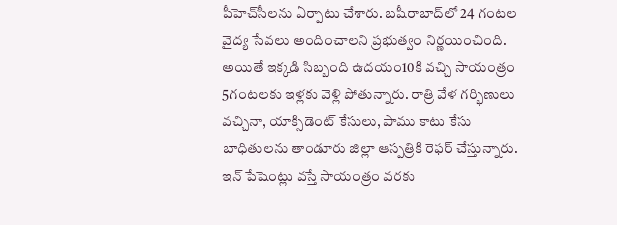పీహెచ్‌సీలను ఏర్పాటు చేశారు. బషీరాబాద్‌లో 24 గంటల వైద్య సేవలు అందించాలని ప్రభుత్వం నిర్ణయించింది. అయితే ఇక్కడి సిబ్బంది ఉదయం10కి వచ్చి సాయంత్రం 5గంటలకు ఇళ్లకు వెళ్లి పోతున్నారు. రాత్రి వేళ గర్భిణులు వచ్చినా, యాక్సిడెంట్‌ కేసులు, పాము కాటు కేసు బాధితులను తాండూరు జిల్లా ఆస్పత్రికి రెఫర్‌ చేస్తున్నారు. ఇన్‌ పేషెంట్లు వస్తే సాయంత్రం వరకు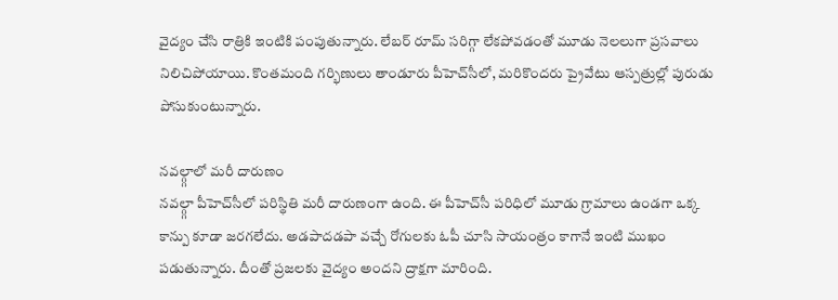వైద్యం చేసి రాత్రికి ఇంటికి పంపుతున్నారు. లేబర్‌ రూమ్‌ సరిగ్గా లేకపోవడంతో మూడు నెలలుగా ప్రసవాలు నిలిచిపోయాయి. కొంతమంది గర్భిణులు తాండూరు పీహెచ్‌సీలో, మరికొందరు ప్రైవేటు ఆస్పత్రుల్లో పురుడు పోసుకుంటున్నారు.

నవల్గ్గాలో మరీ దారుణం
నవల్గ్గా పీహెచ్‌సీలో పరిస్థితి మరీ దారుణంగా ఉంది. ఈ పీహెచ్‌సీ పరిధిలో మూడు గ్రామాలు ఉండగా ఒక్క కాన్పు కూడా జరగలేదు. అడపాదడపా వచ్చే రోగులకు ఓపీ చూసి సాయంత్రం కాగానే ఇంటి ముఖం పడుతున్నారు. దీంతో ప్రజలకు వైద్యం అందని ద్రాక్షగా మారింది.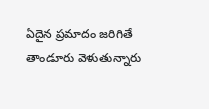ఏదైన ప్రమాదం జరిగితే తాండూరు వెళుతున్నారు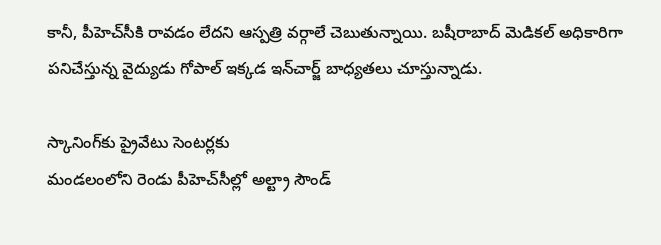కానీ, పీహెచ్‌సీకి రావడం లేదని ఆస్పత్రి వర్గాలే చెబుతున్నాయి. బషీరాబాద్‌ మెడికల్‌ అధికారిగా పనిచేస్తున్న వైద్యుడు గోపాల్‌ ఇక్కడ ఇన్‌చార్జ్‌ బాధ్యతలు చూస్తున్నాడు.

స్కానింగ్‌కు ప్రైవేటు సెంటర్లకు
మండలంలోని రెండు పీహెచ్‌సీల్లో అల్ట్రా సౌండ్‌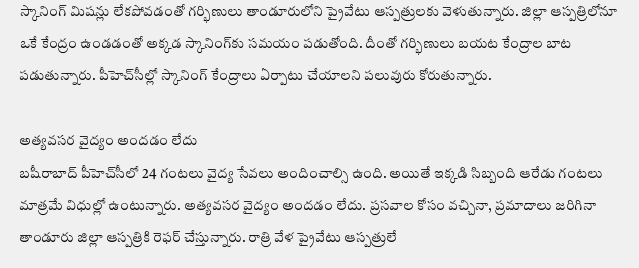స్కానింగ్‌ మిషన్లు లేకపోవడంతో గర్భిణులు తాండూరులోని ప్రైవేటు ఆస్పత్రులకు వెళుతున్నారు. జిల్లా ఆస్పత్రిలోనూ ఒకే కేంద్రం ఉండడంతో అక్కడ స్కానింగ్‌కు సమయం పడుతోంది. దీంతో గర్భిణులు బయట కేంద్రాల బాట పడుతున్నారు. పీహెచ్‌సీల్లో స్కానింగ్‌ కేంద్రాలు ఏర్పాటు చేయాలని పలువురు కోరుతున్నారు.

అత్యవసర వైద్యం అందడం లేదు
బషీరాబాద్‌ పీహెచ్‌సీలో 24 గంటలు వైద్య సేవలు అందించాల్సి ఉంది. అయితే ఇక్కడి సిబ్బంది ఆరేడు గంటలు మాత్రమే విధుల్లో ఉంటున్నారు. అత్యవసర వైద్యం అందడం లేదు. ప్రసవాల కోసం వచ్చినా, ప్రమాదాలు జరిగినా తాండూరు జిల్లా ఆస్పత్రికి రెఫర్‌ చేస్తున్నారు. రాత్రి వేళ ప్రైవేటు ఆస్పత్రులే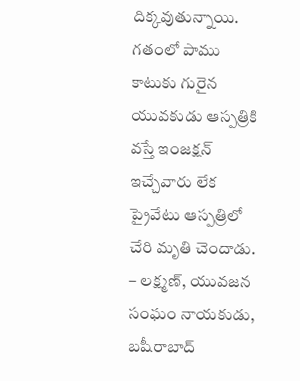దిక్కవుతున్నాయి. గతంలో పాము కాటుకు గురైన యువకుడు ఆస్పత్రికి వస్తే ఇంజక్షన్‌ ఇచ్చేవారు లేక ప్రైవేటు ఆస్పత్రిలో చేరి మృతి చెందాడు.
– లక్ష్మణ్‌, యువజన సంఘం నాయకుడు, బషీరాబాద్‌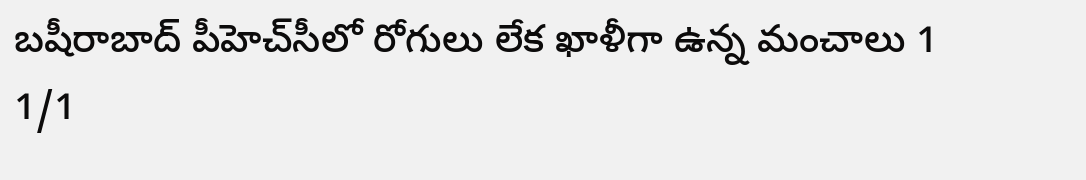బషీరాబాద్‌ పీహెచ్‌సీలో రోగులు లేక ఖాళీగా ఉన్న మంచాలు 1
1/1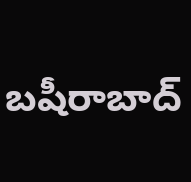బషీరాబాద్‌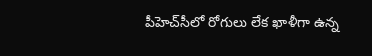పీహెచ్‌సీలో రోగులు లేక ఖాళీగా ఉన్న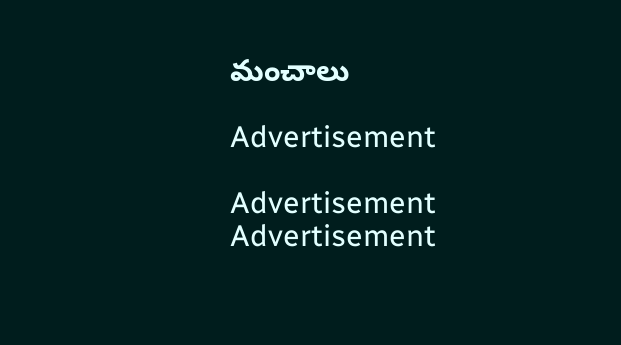మంచాలు

Advertisement

Advertisement
Advertisement